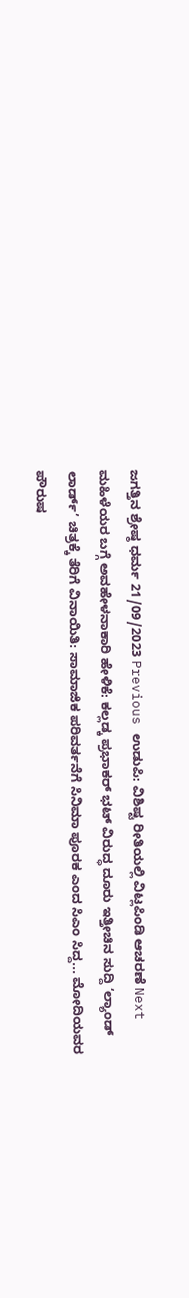ಜಗತ್ತಿನ ಶ್ರೇಷ್ಠ ಧರ್ಮ 21/09/2023 Previous ಉಡುಪಿ: ವಿಶಿಷ್ಟ ರೀತಿಯಲ್ಲಿ ವಿಟ್ಲಪಿಂಡಿ ಆಚರಣೆ Next ಮಹಿಳೆಯರ ಬಗ್ಗೆ ಅವಹೇಳನಾಕಾರಿ ಹೇಳಿಕೆ: ಕಲ್ಲಡ್ಕ ಪ್ರಭಾಕರ್ ಭಟ್ ವಿರುದ್ಧ ದೂರು ಇತ್ತೀಚಿನ ಸುದ್ದಿ ‘ಲ್ಯಾಂಡ್ ಲಾರ್ಡ್’ ಚಿತ್ರಕ್ಕೆ ತೆರಿಗೆ ವಿನಾಯಿತಿ: ಸಾಮಾಜಿಕ ಪರಿವರ್ತನೆಗೆ ಸಿನಿಮಾ ಪೂರಕ ಎಂದ ಸಿಎಂ ಸಿದ್ದ... ಮೋದಿಯವರ ಪೌರುಷ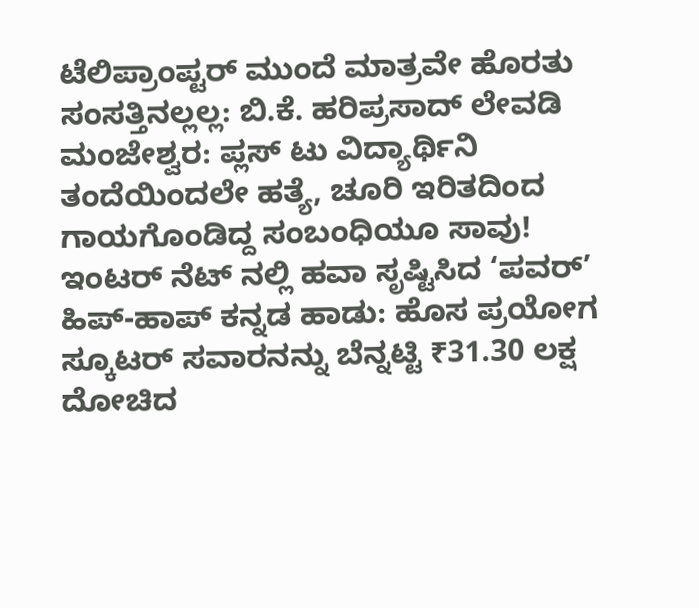ಟೆಲಿಪ್ರಾಂಪ್ಟರ್ ಮುಂದೆ ಮಾತ್ರವೇ ಹೊರತು ಸಂಸತ್ತಿನಲ್ಲಲ್ಲ: ಬಿ.ಕೆ. ಹರಿಪ್ರಸಾದ್ ಲೇವಡಿ ಮಂಜೇಶ್ವರ: ಪ್ಲಸ್ ಟು ವಿದ್ಯಾರ್ಥಿನಿ ತಂದೆಯಿಂದಲೇ ಹತ್ಯೆ, ಚೂರಿ ಇರಿತದಿಂದ ಗಾಯಗೊಂಡಿದ್ದ ಸಂಬಂಧಿಯೂ ಸಾವು! ಇಂಟರ್ ನೆಟ್ ನಲ್ಲಿ ಹವಾ ಸೃಷ್ಟಿಸಿದ ‘ಪವರ್’ ಹಿಪ್-ಹಾಪ್ ಕನ್ನಡ ಹಾಡು: ಹೊಸ ಪ್ರಯೋಗ ಸ್ಕೂಟರ್ ಸವಾರನನ್ನು ಬೆನ್ನಟ್ಟಿ ₹31.30 ಲಕ್ಷ ದೋಚಿದ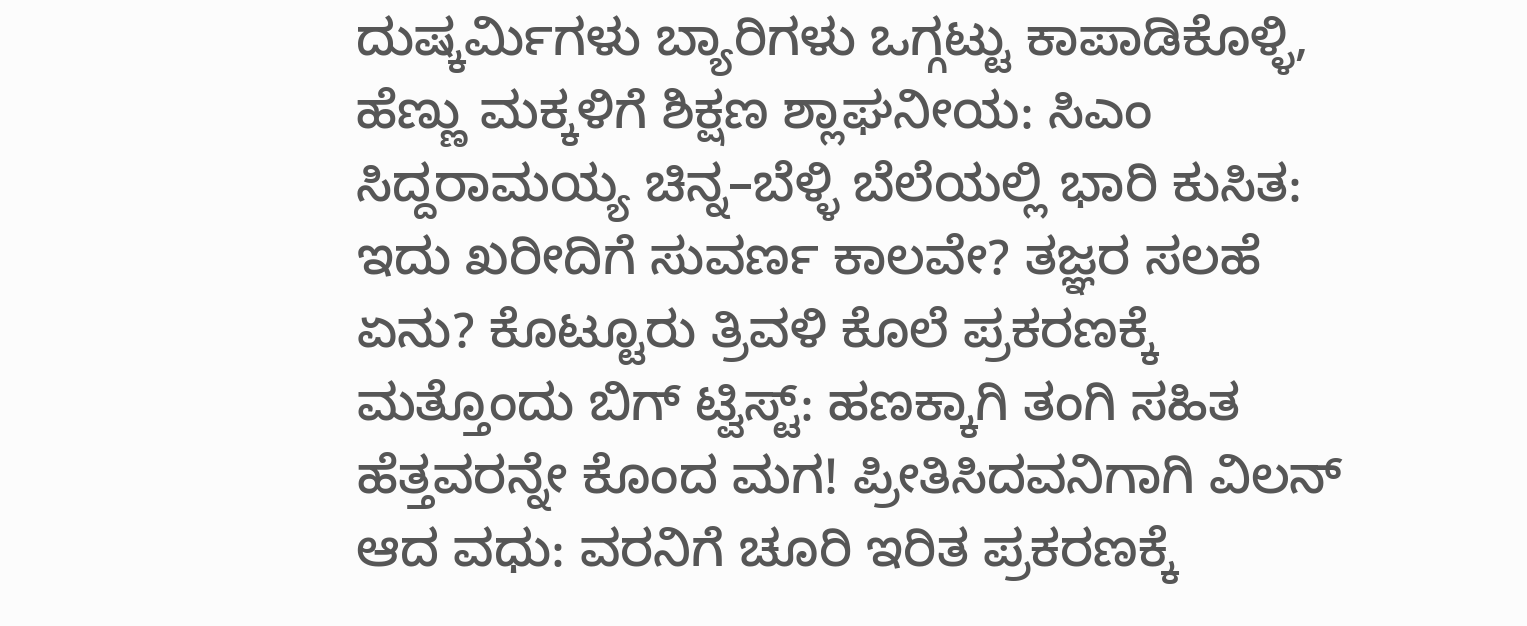ದುಷ್ಕರ್ಮಿಗಳು ಬ್ಯಾರಿಗಳು ಒಗ್ಗಟ್ಟು ಕಾಪಾಡಿಕೊಳ್ಳಿ, ಹೆಣ್ಣು ಮಕ್ಕಳಿಗೆ ಶಿಕ್ಷಣ ಶ್ಲಾಘನೀಯ: ಸಿಎಂ ಸಿದ್ದರಾಮಯ್ಯ ಚಿನ್ನ–ಬೆಳ್ಳಿ ಬೆಲೆಯಲ್ಲಿ ಭಾರಿ ಕುಸಿತ: ಇದು ಖರೀದಿಗೆ ಸುವರ್ಣ ಕಾಲವೇ? ತಜ್ಞರ ಸಲಹೆ ಏನು? ಕೊಟ್ಟೂರು ತ್ರಿವಳಿ ಕೊಲೆ ಪ್ರಕರಣಕ್ಕೆ ಮತ್ತೊಂದು ಬಿಗ್ ಟ್ವಿಸ್ಟ್: ಹಣಕ್ಕಾಗಿ ತಂಗಿ ಸಹಿತ ಹೆತ್ತವರನ್ನೇ ಕೊಂದ ಮಗ! ಪ್ರೀತಿಸಿದವನಿಗಾಗಿ ವಿಲನ್ ಆದ ವಧು: ವರನಿಗೆ ಚೂರಿ ಇರಿತ ಪ್ರಕರಣಕ್ಕೆ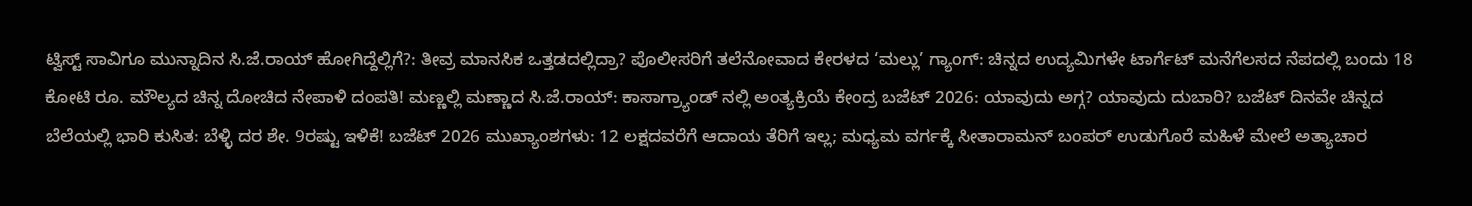ಟ್ವಿಸ್ಟ್ ಸಾವಿಗೂ ಮುನ್ನಾದಿನ ಸಿ.ಜೆ.ರಾಯ್ ಹೋಗಿದ್ದೆಲ್ಲಿಗೆ?: ತೀವ್ರ ಮಾನಸಿಕ ಒತ್ತಡದಲ್ಲಿದ್ರಾ? ಪೊಲೀಸರಿಗೆ ತಲೆನೋವಾದ ಕೇರಳದ ‘ಮಲ್ಲು’ ಗ್ಯಾಂಗ್: ಚಿನ್ನದ ಉದ್ಯಮಿಗಳೇ ಟಾರ್ಗೆಟ್ ಮನೆಗೆಲಸದ ನೆಪದಲ್ಲಿ ಬಂದು 18 ಕೋಟಿ ರೂ. ಮೌಲ್ಯದ ಚಿನ್ನ ದೋಚಿದ ನೇಪಾಳಿ ದಂಪತಿ! ಮಣ್ಣಲ್ಲಿ ಮಣ್ಣಾದ ಸಿ.ಜೆ.ರಾಯ್: ಕಾಸಾಗ್ರ್ಯಾಂಡ್ ನಲ್ಲಿ ಅಂತ್ಯಕ್ರಿಯೆ ಕೇಂದ್ರ ಬಜೆಟ್ 2026: ಯಾವುದು ಅಗ್ಗ? ಯಾವುದು ದುಬಾರಿ? ಬಜೆಟ್ ದಿನವೇ ಚಿನ್ನದ ಬೆಲೆಯಲ್ಲಿ ಭಾರಿ ಕುಸಿತ: ಬೆಳ್ಳಿ ದರ ಶೇ. 9ರಷ್ಟು ಇಳಿಕೆ! ಬಜೆಟ್ 2026 ಮುಖ್ಯಾಂಶಗಳು: 12 ಲಕ್ಷದವರೆಗೆ ಆದಾಯ ತೆರಿಗೆ ಇಲ್ಲ; ಮಧ್ಯಮ ವರ್ಗಕ್ಕೆ ಸೀತಾರಾಮನ್ ಬಂಪರ್ ಉಡುಗೊರೆ ಮಹಿಳೆ ಮೇಲೆ ಅತ್ಯಾಚಾರ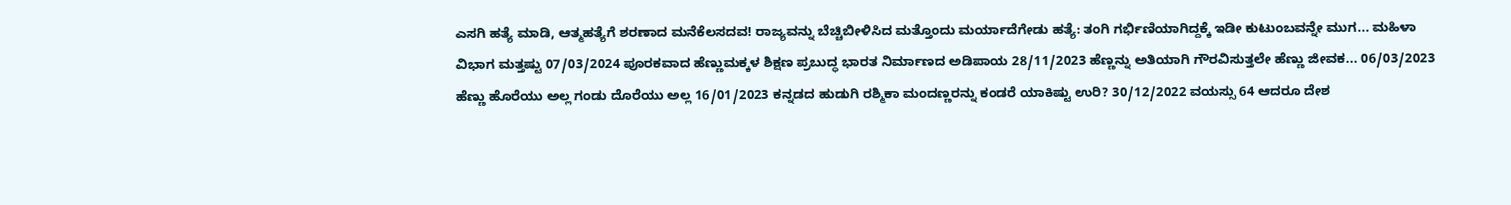ಎಸಗಿ ಹತ್ಯೆ ಮಾಡಿ, ಆತ್ಮಹತ್ಯೆಗೆ ಶರಣಾದ ಮನೆಕೆಲಸದವ! ರಾಜ್ಯವನ್ನು ಬೆಚ್ಚಿಬೀಳಿಸಿದ ಮತ್ತೊಂದು ಮರ್ಯಾದೆಗೇಡು ಹತ್ಯೆ: ತಂಗಿ ಗರ್ಭಿಣಿಯಾಗಿದ್ದಕ್ಕೆ ಇಡೀ ಕುಟುಂಬವನ್ನೇ ಮುಗ... ಮಹಿಳಾ ವಿಭಾಗ ಮತ್ತಷ್ಟು 07/03/2024 ಪೂರಕವಾದ ಹೆಣ್ಣುಮಕ್ಕಳ ಶಿಕ್ಷಣ ಪ್ರಬುದ್ಧ ಭಾರತ ನಿರ್ಮಾಣದ ಅಡಿಪಾಯ 28/11/2023 ಹೆಣ್ಣನ್ನು ಅತಿಯಾಗಿ ಗೌರವಿಸುತ್ತಲೇ ಹೆಣ್ಣು ಜೀವಕ... 06/03/2023 ಹೆಣ್ಣು ಹೊರೆಯು ಅಲ್ಲ ಗಂಡು ದೊರೆಯು ಅಲ್ಲ 16/01/2023 ಕನ್ನಡದ ಹುಡುಗಿ ರಶ್ಮಿಕಾ ಮಂದಣ್ಣರನ್ನು ಕಂಡರೆ ಯಾಕಿಷ್ಟು ಉರಿ? 30/12/2022 ವಯಸ್ಸು 64 ಆದರೂ ದೇಶ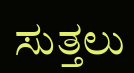ಸುತ್ತಲು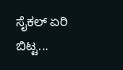ಸೈಕಲ್ ಏರಿ ಬಿಟ್ಟ...